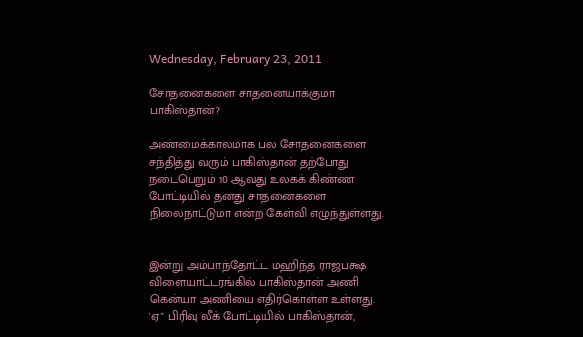Wednesday, February 23, 2011

சோதனைகளை சாதனையாக்குமா பாகிஸ்தான்?

அண்மைக்காலமாக பல சோதனைகளை சந்தித்து வரும் பாகிஸ்தான் தற்போது நடைபெறும் 10 ஆவது உலகக் கிண்ண போட்டியில் தனது சாதனைகளை நிலைநாட்டுமா என்ற கேள்வி எழுந்துள்ளது.


இன்று அம்பாந்தோட்ட மஹிந்த ராஜபக்ஷ விளையாட்டரங்கில் பாகிஸ்தான் அணி கென்யா அணியை எதிர்கொள்ள உள்ளது. 'ஏ" பிரிவு லீக் போட்டியில் பாகிஸ்தான்,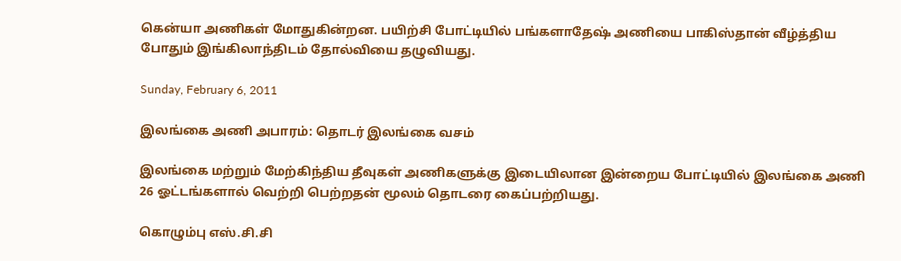கென்யா அணிகள் மோதுகின்றன. பயிற்சி போட்டியில் பங்களாதேஷ் அணியை பாகிஸ்தான் வீழ்த்திய போதும் இங்கிலாந்திடம் தோல்வியை தழுவியது.

Sunday, February 6, 2011

இலங்கை அணி அபாரம்: தொடர் இலங்கை வசம்

இலங்கை மற்றும் மேற்கிந்திய தீவுகள் அணிகளுக்கு இடையிலான இன்றைய போட்டியில் இலங்கை அணி 26 ஓட்டங்களால் வெற்றி பெற்றதன் மூலம் தொடரை கைப்பற்றியது.

கொழும்பு எஸ்.சி.சி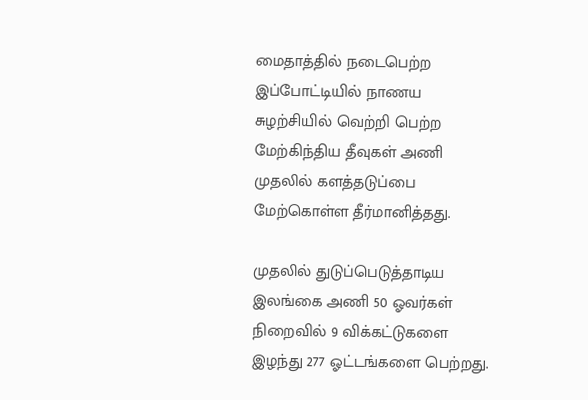மைதாத்தில் நடைபெற்ற இப்போட்டியில் நாணய சுழற்சியில் வெற்றி பெற்ற மேற்கிந்திய தீவுகள் அணி முதலில் களத்தடுப்பை மேற்கொள்ள தீர்மானித்தது.

முதலில் துடுப்பெடுத்தாடிய இலங்கை அணி 50 ஓவர்கள் நிறைவில் 9 விக்கட்டுகளை இழந்து 277 ஓட்டங்களை பெற்றது.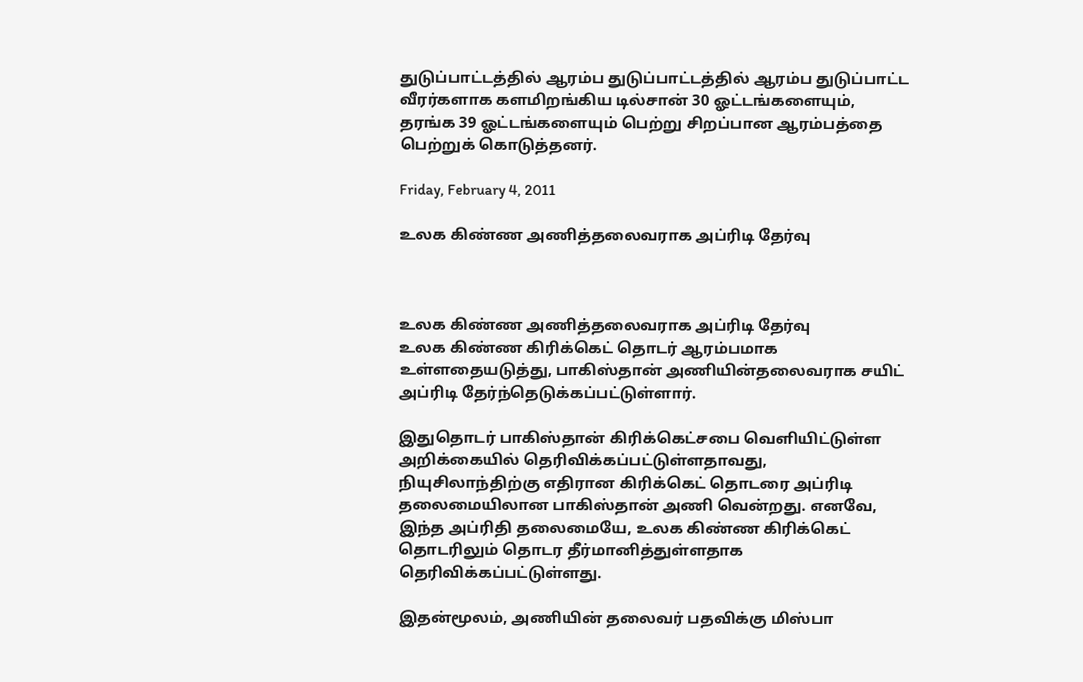துடுப்பாட்டத்தில் ஆரம்ப துடுப்பாட்டத்தில் ஆரம்ப துடுப்பாட்ட வீரர்களாக களமிறங்கிய டில்சான் 30 ஓட்டங்களையும், தரங்க 39 ஓட்டங்களையும் பெற்று சிறப்பான ஆரம்பத்தை பெற்றுக் கொடுத்தனர்.

Friday, February 4, 2011

உலக கிண்ண அணித்தலைவராக அப்ரிடி தேர்வு



உலக கிண்ண அணித்தலைவராக அப்ரிடி தேர்வு
உலக கிண்ண கிரிக்கெட் தொடர் ஆரம்பமாக உள்ளதையடுத்து, பாகிஸ்‌தான் அணியின்தலைவராக சயிட் அப்ரிடி தேர்ந்தெடுக்கப்பட்டுள்ளார்.

இதுதொடர் பாகிஸ்தான் கிரிக்கெட்சபை வெளியிட்டுள்ள அறிக்கையில் தெரிவிக்கப்பட்டுள்ளதாவது, நியுசிலாந்திற்கு எதிரான கிரிக்கெட் தொடரை அப்ரிடி த‌லைமையிலான பாகிஸ்தான் அணி வென்றது. எனவே, இந்த அப்ரிதி தலைமையே, உலக கிண்ண கிரிக்கெட் தொடரிலும் தொடர தீர்மானித்துள்ளதாக தெரிவிக்கப்பட்டுள்ளது.

இதன்மூலம், அணியின் தலைவர் பதவிக்கு மிஸ்பா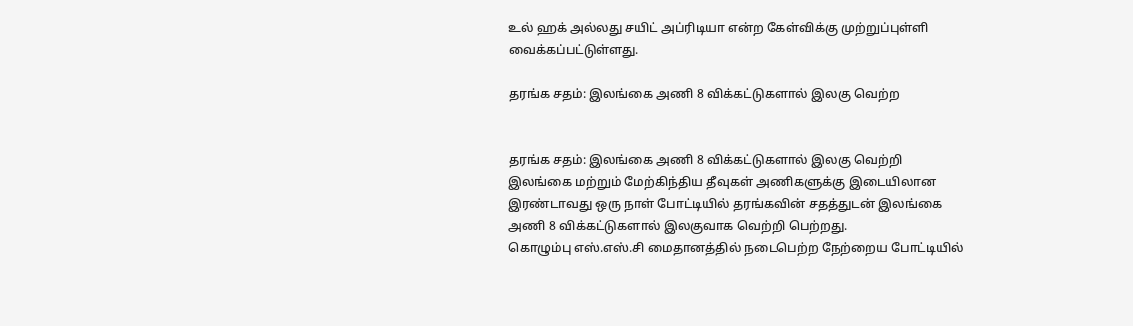உல் ஹக் அல்லது சயிட் அப்ரிடியா என்ற கேள்விக்கு முற்றுப்புள்ளி வைக்கப்பட்டுள்ளது.

தரங்க சதம்: இலங்கை அணி 8 விக்கட்டுகளால் இலகு வெற்ற


தரங்க சதம்: இலங்கை அணி 8 விக்கட்டுகளால் இலகு வெற்றி
இலங்கை மற்றும் மேற்கிந்திய தீவுகள் அணிகளுக்கு இடையிலான இரண்டாவது ஒரு நாள் போட்டியில் தரங்கவின் சதத்துடன் இலங்கை அணி 8 விக்கட்டுகளால் இலகுவாக வெற்றி பெற்றது.
கொழும்பு எஸ்.எஸ்.சி மைதானத்தில் நடைபெற்ற நேற்றைய போட்டியில்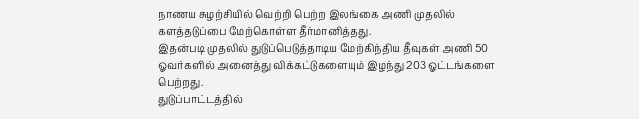நாணய சுழற்சியில் வெற்றி பெற்ற இலங்கை அணி முதலில் களத்தடுப்பை மேற்கொள்ள தீர்மானித்தது.
இதன்படி முதலில் துடுப்பெடுத்தாடிய மேற்கிந்திய தீவுகள் அணி 50 ஓவர்களில் அனைத்து விக்கட்டுகளையும் இழந்து 203 ஓட்டங்களை பெற்றது.
துடுப்பாட்டத்தில்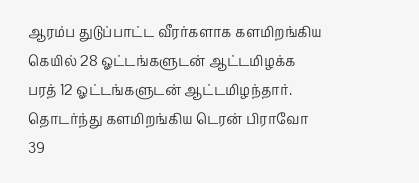ஆரம்ப துடுப்பாட்ட வீரர்களாக களமிறங்கிய கெயில் 28 ஓட்டங்களுடன் ஆட்டமிழக்க பரத் 12 ஓட்டங்களுடன் ஆட்டமிழந்தார்.
தொடர்ந்து களமிறங்கிய டெரன் பிராவோ 39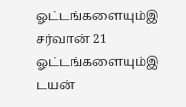ஓட்டங்களையும்இ சர்வான் 21 ஓட்டங்களையும்இ டயன்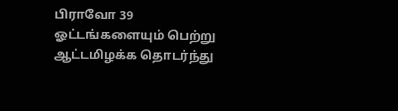பிராவோ 39 ஓட்டங்களையும் பெற்று ஆட்டமிழக்க தொடர்ந்து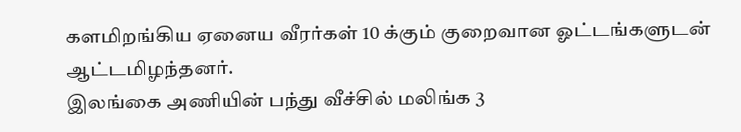களமிறங்கிய ஏனைய வீரர்கள் 10 க்கும் குறைவான ஓட்டங்களுடன் ஆட்டமிழந்தனர்.
இலங்கை அணியின் பந்து வீச்சில் மலிங்க 3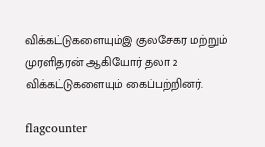விக்கட்டுகளையும்இ குலசேகர மற்றும் முரளிதரன் ஆகியோர் தலா 2 விக்கட்டுகளையும் கைப்பற்றினர்.

flagcounter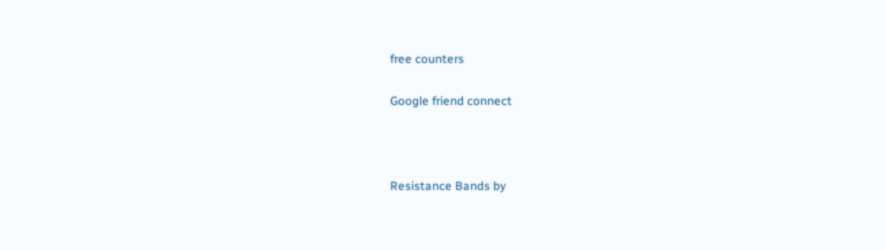free counters

Google friend connect



Resistance Bands by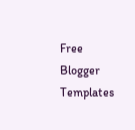Free Blogger Templates